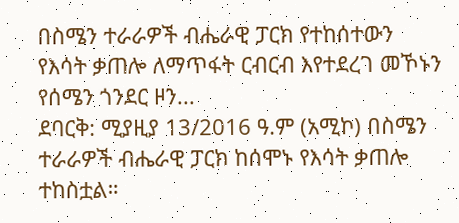በስሜን ተራራዎች ብሔራዊ ፓርክ የተከሰተውን የእሳት ቃጠሎ ለማጥፋት ርብርብ እየተደረገ መኾኑን የሰሜን ጎንደር ዞን...
ደባርቅ: ሚያዚያ 13/2016 ዓ.ም (አሚኮ) በስሜን ተራራዎች ብሔራዊ ፓርክ ከሰሞኑ የእሳት ቃጠሎ ተከስቷል።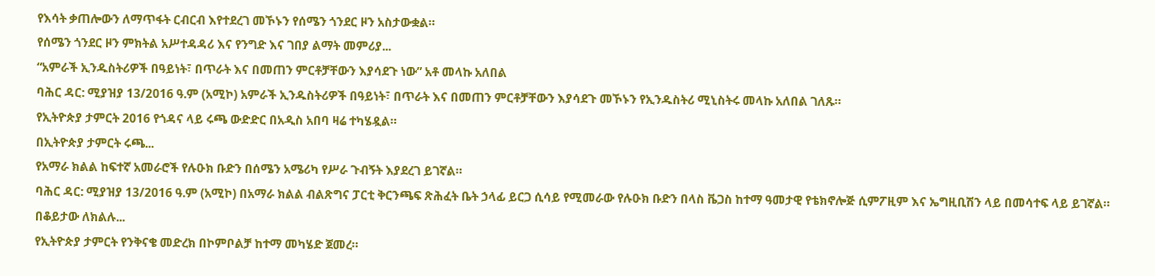የእሳት ቃጠሎውን ለማጥፋት ርብርብ እየተደረገ መኾኑን የሰሜን ጎንደር ዞን አስታውቋል።
የሰሜን ጎንደር ዞን ምክትል አሥተዳዳሪ እና የንግድ እና ገበያ ልማት መምሪያ...
“አምራች ኢንዱስትሪዎች በዓይነት፣ በጥራት እና በመጠን ምርቶቻቸውን እያሳደጉ ነው” አቶ መላኩ አለበል
ባሕር ዳር: ሚያዝያ 13/2016 ዓ.ም (አሚኮ) አምራች ኢንዱስትሪዎች በዓይነት፣ በጥራት እና በመጠን ምርቶቻቸውን እያሳደጉ መኾኑን የኢንዱስትሪ ሚኒስትሩ መላኩ አለበል ገለጹ።
የኢትዮጵያ ታምርት 2016 የጎዳና ላይ ሩጫ ውድድር በአዲስ አበባ ዛሬ ተካሄዷል።
በኢትዮጵያ ታምርት ሩጫ...
የአማራ ክልል ከፍተኛ አመራሮች የሉዑክ ቡድን በሰሜን አሜሪካ የሥራ ጉብኝት እያደረገ ይገኛል።
ባሕር ዳር: ሚያዝያ 13/2016 ዓ.ም (አሚኮ) በአማራ ክልል ብልጽግና ፓርቲ ቅርንጫፍ ጽሕፈት ቤት ኃላፊ ይርጋ ሲሳይ የሚመራው የሉዑክ ቡድን በላስ ቬጋስ ከተማ ዓመታዊ የቴክኖሎጅ ሲምፖዚም እና ኤግዚቢሽን ላይ በመሳተፍ ላይ ይገኛል።
በቆይታው ለክልሉ...
የኢትዮጵያ ታምርት የንቅናቄ መድረክ በኮምቦልቻ ከተማ መካሄድ ጀመረ።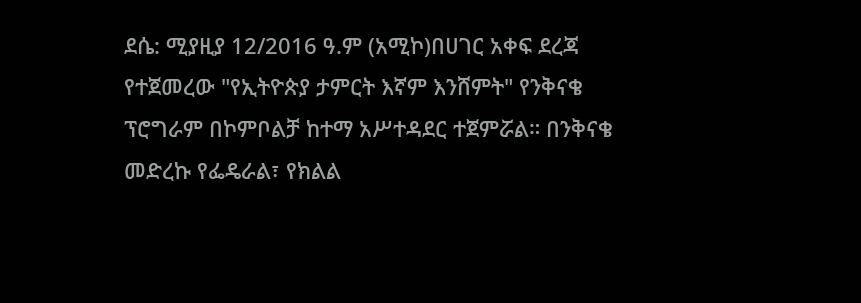ደሴ: ሚያዚያ 12/2016 ዓ.ም (አሚኮ)በሀገር አቀፍ ደረጃ የተጀመረው "የኢትዮጵያ ታምርት እኛም እንሸምት" የንቅናቄ ፕሮግራም በኮምቦልቻ ከተማ አሥተዳደር ተጀምሯል። በንቅናቄ መድረኩ የፌዴራል፣ የክልል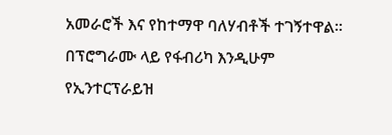አመራሮች እና የከተማዋ ባለሃብቶች ተገኝተዋል፡፡
በፕሮግራሙ ላይ የፋብሪካ እንዲሁም የኢንተርፕራይዝ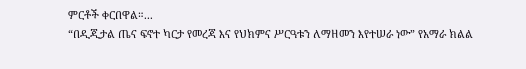ምርቶች ቀርበዋል።...
“በዲጂታል ጤና ፍኖተ ካርታ የመረጃ እና የህክምና ሥርዓቱን ለማዘመን እየተሠራ ነው” የአማራ ክልል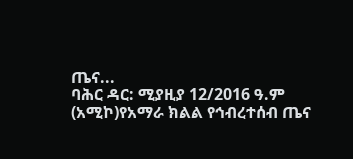ጤና...
ባሕር ዳር: ሚያዚያ 12/2016 ዓ.ም (አሚኮ)የአማራ ክልል የኅብረተሰብ ጤና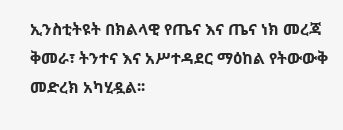ኢንስቲትዩት በክልላዊ የጤና እና ጤና ነክ መረጃ ቅመራ፣ ትንተና እና አሥተዳደር ማዕከል የትውውቅ መድረክ አካሂዷል፡፡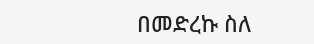በመድረኩ ስለ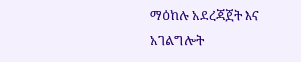ማዕከሉ አደረጃጀት እና አገልግሎት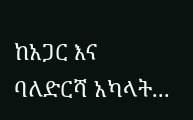ከአጋር እና ባለድርሻ አካላት...